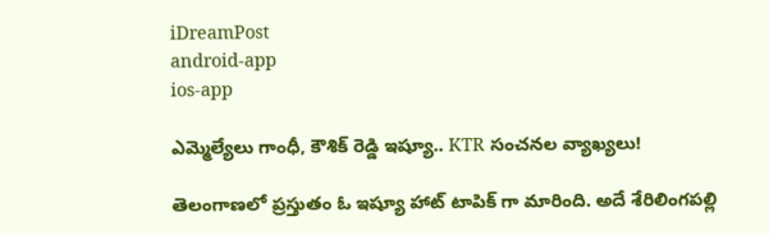iDreamPost
android-app
ios-app

ఎమ్మెల్యేలు గాంధీ, కౌశిక్ రెడ్డి ఇష్యూ.. KTR సంచనల వ్యాఖ్యలు!

తెలంగాణలో ప్రస్తుతం ఓ ఇష్యూ హాట్ టాపిక్ గా మారింది. అదే శేరిలింగపల్లి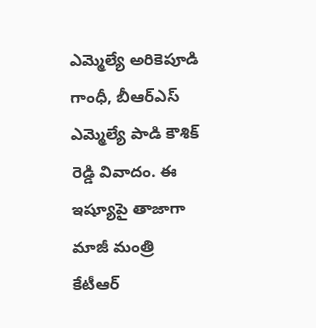ఎమ్మెల్యే అరికెపూడి గాంధీ, బీఆర్ఎస్ ఎమ్మెల్యే పాడి కౌశిక్ రెడ్డి వివాదం. ఈ ఇష్యూపై తాజాగా మాజీ మంత్రి కేటీఆర్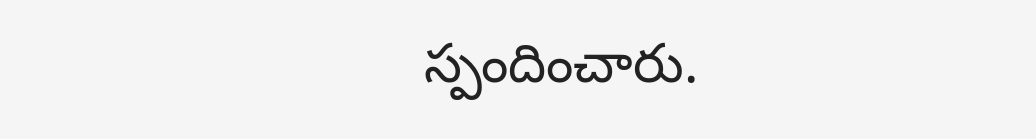స్పందించారు.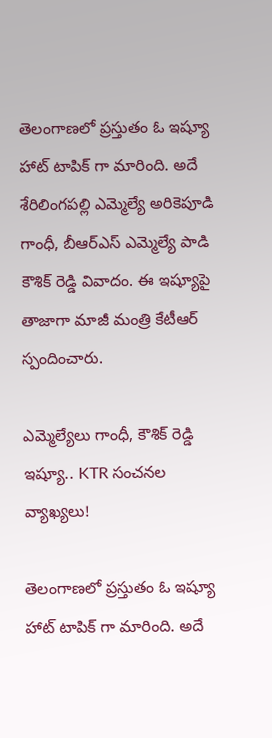తెలంగాణలో ప్రస్తుతం ఓ ఇష్యూ హాట్ టాపిక్ గా మారింది. అదే శేరిలింగపల్లి ఎమ్మెల్యే అరికెపూడి గాంధీ, బీఆర్ఎస్ ఎమ్మెల్యే పాడి కౌశిక్ రెడ్డి వివాదం. ఈ ఇష్యూపై తాజాగా మాజీ మంత్రి కేటీఆర్ స్పందించారు.

ఎమ్మెల్యేలు గాంధీ, కౌశిక్ రెడ్డి ఇష్యూ.. KTR సంచనల వ్యాఖ్యలు!

తెలంగాణలో ప్రస్తుతం ఓ ఇష్యూ హాట్ టాపిక్ గా మారింది. అదే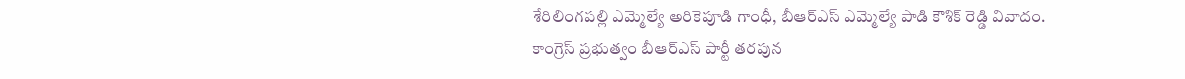శేరిలింగపల్లి ఎమ్మెల్యే అరికెపూడి గాంధీ, బీఆర్ఎస్ ఎమ్మెల్యే పాడి కౌశిక్ రెడ్డి వివాదం.  కాంగ్రెస్ ప్రభుత్వం బీఆర్ఎస్ పార్టీ తరపున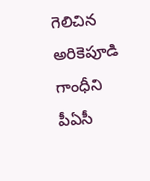గెలిచిన అరికెపూడి గాంధీని పీఏసీ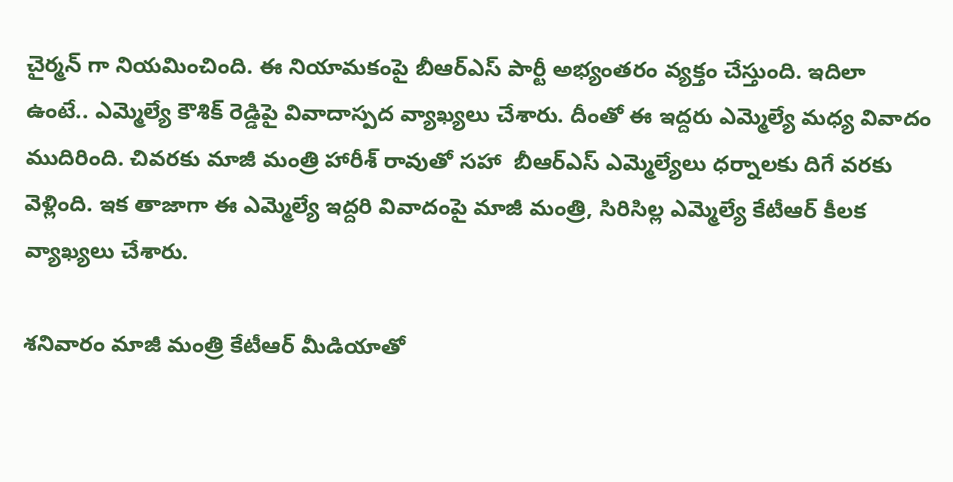చైర్మన్ గా నియమించింది. ఈ నియామకంపై బీఆర్ఎస్ పార్టీ అభ్యంతరం వ్యక్తం చేస్తుంది. ఇదిలా ఉంటే.. ఎమ్మెల్యే కౌశిక్ రెడ్డిపై వివాదాస్పద వ్యాఖ్యలు చేశారు. దీంతో ఈ ఇద్దరు ఎమ్మెల్యే మధ్య వివాదం ముదిరింది. చివరకు మాజీ మంత్రి హారీశ్ రావుతో సహా  బీఆర్ఎస్ ఎమ్మెల్యేలు ధర్నాలకు దిగే వరకు వెళ్లింది. ఇక తాజాగా ఈ ఎమ్మెల్యే ఇద్దరి వివాదంపై మాజీ మంత్రి, సిరిసిల్ల ఎమ్మెల్యే కేటీఆర్ కీలక వ్యాఖ్యలు చేశారు.

శనివారం మాజీ మంత్రి కేటీఆర్ మీడియాతో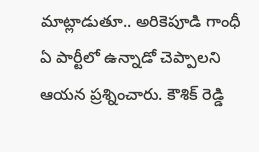మాట్లాడుతూ.. అరికెపూడి గాంధీ ఏ పార్టీలో ఉన్నాడో చెప్పాలని ఆయన ప్రశ్నించారు. కౌశిక్ రెడ్డి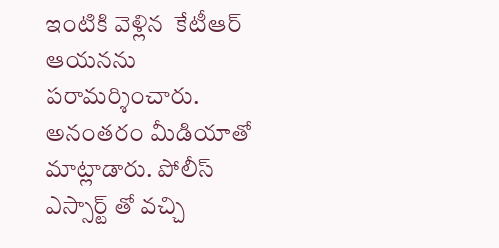ఇంటికి వెళ్లిన  కేటీఆర్ ఆయనను పరామర్శించారు. అనంతరం మీడియాతో మాట్లాడారు. పోలీస్  ఎస్సార్ట్ తో వచ్చి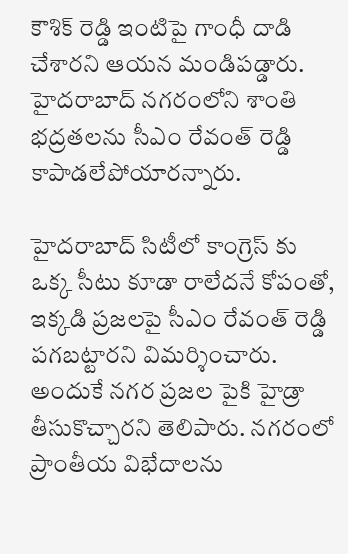కౌశిక్ రెడ్డి ఇంటిపై గాంధీ దాడి చేశారని ఆయన మండిపడ్డారు. హైదరాబాద్ నగరంలోని శాంతి భద్రతలను సీఎం రేవంత్ రెడ్డి కాపాడలేపోయారన్నారు.

హైదరాబాద్ సిటీలో కాంగ్రెస్ కు ఒక్క సీటు కూడా రాలేదనే కోపంతో, ఇక్కడి ప్రజలపై సీఎం రేవంత్ రెడ్డి పగబట్టారని విమర్శించారు. అందుకే నగర ప్రజల పైకి హైడ్రా తీసుకొచ్చారని తెలిపారు. నగరంలో ప్రాంతీయ విభేదాలను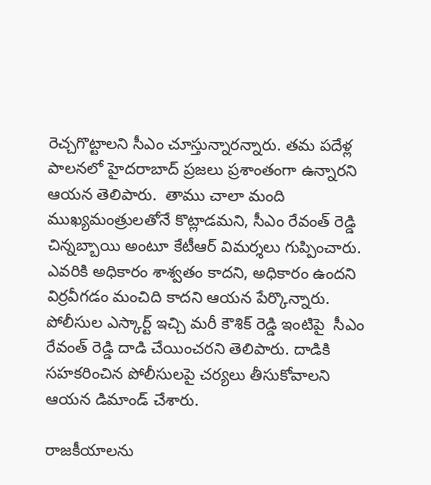రెచ్చగొట్టాలని సీఎం చూస్తున్నారన్నారు. తమ పదేళ్ల పాలనలో హైదరాబాద్ ప్రజలు ప్రశాంతంగా ఉన్నారని ఆయన తెలిపారు.  తాము చాలా మంది ముఖ్యమంత్రులతోనే కొట్లాడమని, సీఎం రేవంత్ రెడ్డి చిన్నబ్బాయి అంటూ కేటీఆర్ విమర్శలు గుప్పించారు. ఎవరికి అధికారం శాశ్వతం కాదని, అధికారం ఉందని విర్రవీగడం మంచిది కాదని ఆయన పేర్కొన్నారు. పోలీసుల ఎస్కార్ట్ ఇచ్చి మరీ కౌశిక్ రెడ్డి ఇంటిపై  సీఎం రేవంత్ రెడ్డి దాడి చేయించరని తెలిపారు. దాడికి సహకరించిన పోలీసులపై చర్యలు తీసుకోవాలని ఆయన డిమాండ్ చేశారు.

రాజకీయాలను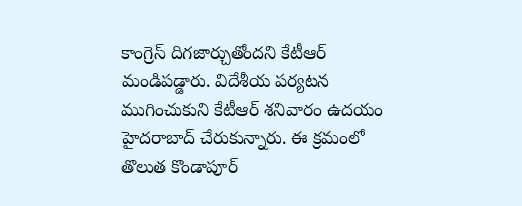కాంగ్రెస్ దిగజార్చుతోందని కేటీఆర్ మండిపడ్డారు. విదేశీయ పర్యటన ముగించుకుని కేటీఆర్ శనివారం ఉదయం హైదరాబాద్ చేరుకున్నారు. ఈ క్రమంలో తొలుత కొండాపూర్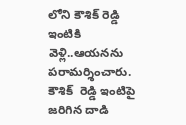లోని కౌశిక్ రెడ్డి ఇంటికి వెళ్లి..ఆయనను పరామర్శించారు. కౌశిక్  రెడ్డి ఇంటిపై జరిగిన దాడి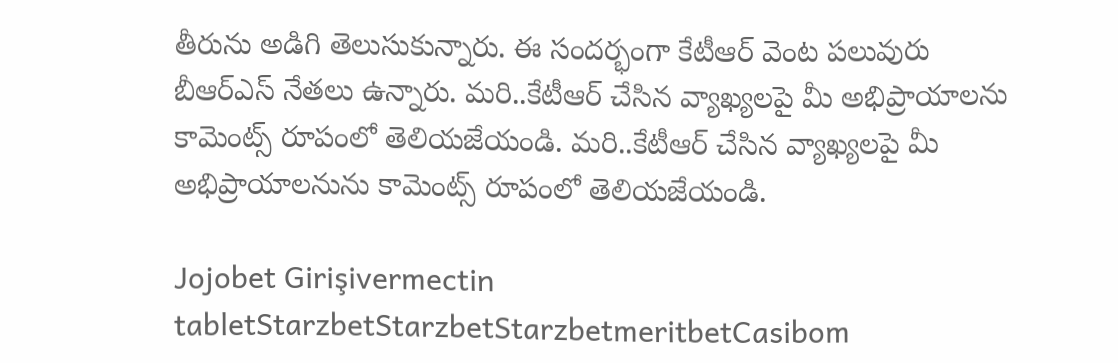తీరును అడిగి తెలుసుకున్నారు. ఈ సందర్భంగా కేటీఆర్ వెంట పలువురు బీఆర్ఎస్ నేతలు ఉన్నారు. మరి..కేటీఆర్ చేసిన వ్యాఖ్యలపై మీ అభిప్రాయాలను కామెంట్స్ రూపంలో తెలియజేయండి. మరి..కేటీఆర్ చేసిన వ్యాఖ్యలపై మీ అభిప్రాయాలనును కామెంట్స్ రూపంలో తెలియజేయండి.

Jojobet Girişivermectin tabletStarzbetStarzbetStarzbetmeritbetCasibom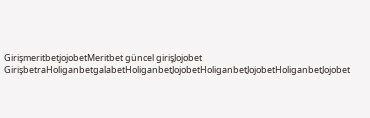GirişmeritbetjojobetMeritbet güncel girişJojobet GirişbetraHoliganbetgalabetHoliganbetJojobetHoliganbetJojobetHoliganbetJojobet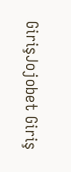GirişJojobet Giriş